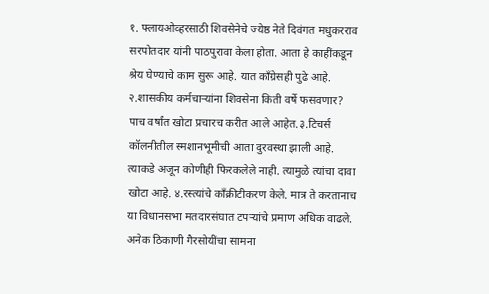१. फ्लायओव्हरसाठी शिवसेनेचे ज्येष्ठ नेते दिवंगत मधुकरराव सरपोतदार यांनी पाठपुरावा केला होता. आता हे काहींकडून श्रेय घेण्याचे काम सुरू आहे. यात काँग्रेसही पुढे आहे. २.शासकीय कर्मचाऱ्यांना शिवसेना किती वर्षे फसवणार? पाच वर्षांत खोटा प्रचारच करीत आले आहेत.३.टिचर्स कॉलनीतील स्मशानभूमीची आता दुरवस्था झाली आहे. त्याकडे अजून कोणीही फिरकलेले नाही. त्यामुळे त्यांचा दावा खोटा आहे. ४.रस्त्यांचे काँक्रीटीकरण केले. मात्र ते करतानाच या विधानसभा मतदारसंघात टपऱ्यांचे प्रमाण अधिक वाढले. अनेक ठिकाणी गैरसोयींचा सामना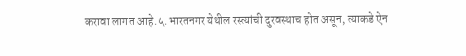करावा लागत आहे.५.भारतनगर येथील रस्त्यांची दुरवस्थाच होत असून, त्याकडे ऐन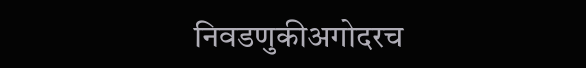निवडणुकीअगोदरच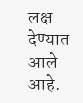लक्ष देण्यात आले आहे.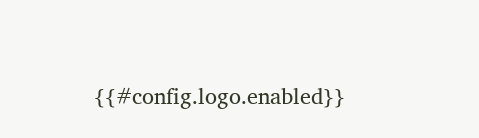{{#config.logo.enabled}}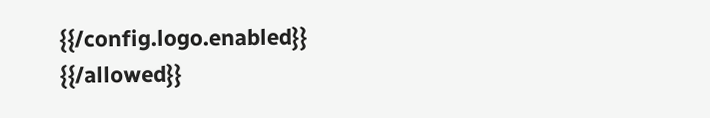{{/config.logo.enabled}}
{{/allowed}}